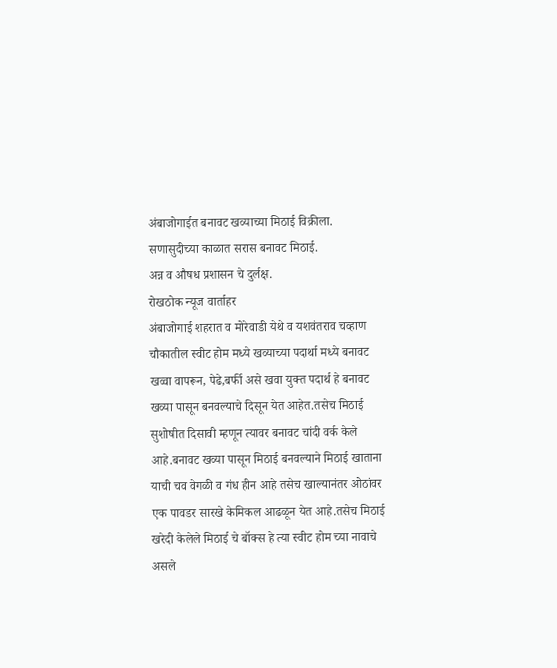अंबाजोगाईत बनावट खव्याच्या मिठाई विक्रीला.
सणासुदीच्या काळात सरास बनावट मिठाई.
अन्न व औषध प्रशासन चे दुर्लक्ष.
रोखठोक न्यूज वार्ताहर
अंबाजोगाई शहरात व मोरेवाडी येथे व यशवंतराव चव्हाण चौकातील स्वीट होम मध्ये खव्याच्या पदार्था मध्ये बनावट खव्वा वापरून, पेढे,बर्फी असे खवा युक्त पदार्थ हे बनावट खव्या पासून बनवल्याचे दिसून येत आहेत.तसेच मिठाई सुशोषीत दिसावी म्हणून त्यावर बनावट चांदी वर्क केले आहे.बनावट खव्या पासून मिठाई बनवल्याने मिठाई खाताना याची चव वेगळी व गंध हीन आहे तसेच खाल्यानंतर ओठांवर एक पावडर सारखे केमिकल आढळून येत आहे.तसेच मिठाई खरेदी केलेले मिठाई चे बॉक्स हे त्या स्वीट होम च्या नावाचे असले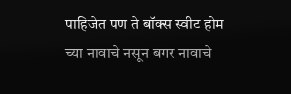पाहिजेत पण ते बॉक्स स्वीट होम च्या नावाचे नसून बगर नावाचे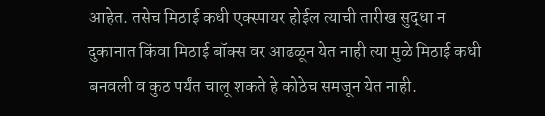आहेत. तसेच मिठाई कधी एक्स्पायर होईल त्याची तारीख सुद्धा न दुकानात किंवा मिठाई बॉक्स वर आढळून येत नाही त्या मुळे मिठाई कधी बनवली व कुठ पर्यंत चालू शकते हे कोठेच समजून येत नाही.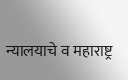न्यालयाचे व महाराष्ट्र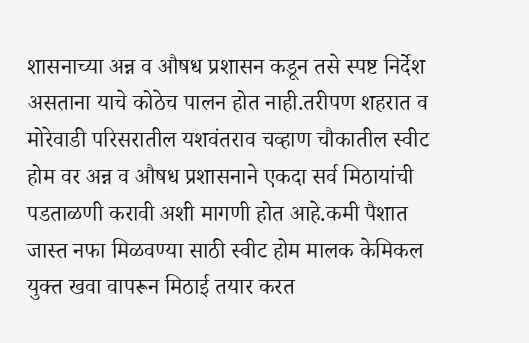शासनाच्या अन्न व औषध प्रशासन कडून तसे स्पष्ट निर्देश असताना याचे कोठेच पालन होत नाही.तरीपण शहरात व मोरेवाडी परिसरातील यशवंतराव चव्हाण चौकातील स्वीट होम वर अन्न व औषध प्रशासनाने एकदा सर्व मिठायांची पडताळणी करावी अशी मागणी होत आहे.कमी पैशात जास्त नफा मिळवण्या साठी स्वीट होम मालक केमिकल युक्त खवा वापरून मिठाई तयार करत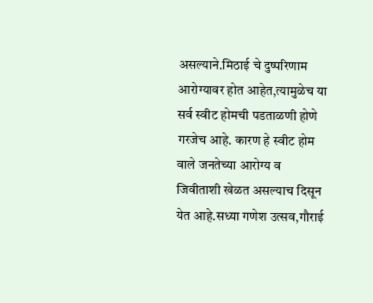असल्याने.मिठाई चे दुष्परिणाम आरोग्यावर होत आहेत,त्यामुळेच या सर्व स्वीट होमची पडताळणी होणे गरजेच आहे. कारण हे स्वीट होम वाले जनतेच्या आरोग्य व जिवीताशी खेळत असल्याच दिसून येत आहे.सध्या गणेश उत्सव,गौराई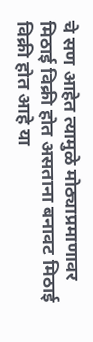चे सण आहेत त्यामुळे मोठ्याप्रमाणावर मिठाई विक्री होत असताना बनावट मिठाई विक्री होत आहे या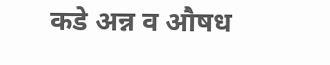कडे अन्न व औषध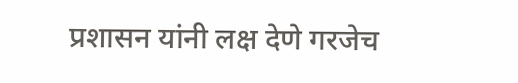प्रशासन यांनी लक्ष देणे गरजेच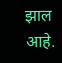झाल आहे.